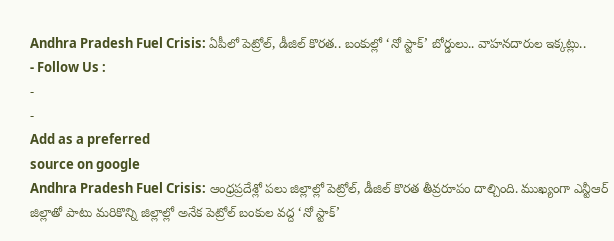Andhra Pradesh Fuel Crisis: ఏపీలో పెట్రోల్, డీజిల్ కొరత.. బంకుల్లో ‘నో స్టాక్’ బోర్డులు.. వాహనదారుల ఇక్కట్లు..
- Follow Us :
-
-
Add as a preferred
source on google
Andhra Pradesh Fuel Crisis: ఆంధ్రప్రదేశ్లో పలు జిల్లాల్లో పెట్రోల్, డీజిల్ కొరత తీవ్రరూపం దాల్చింది. ముఖ్యంగా ఎన్టీఆర్ జిల్లాతో పాటు మరికొన్ని జిల్లాల్లో అనేక పెట్రోల్ బంకుల వద్ద ‘నో స్టాక్’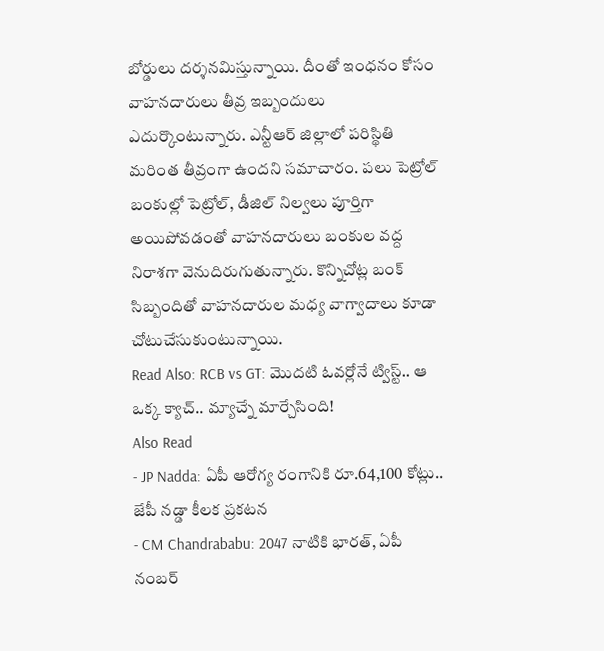బోర్డులు దర్శనమిస్తున్నాయి. దీంతో ఇంధనం కోసం వాహనదారులు తీవ్ర ఇబ్బందులు ఎదుర్కొంటున్నారు. ఎన్టీఆర్ జిల్లాలో పరిస్థితి మరింత తీవ్రంగా ఉందని సమాచారం. పలు పెట్రోల్ బంకుల్లో పెట్రోల్, డీజిల్ నిల్వలు పూర్తిగా అయిపోవడంతో వాహనదారులు బంకుల వద్ద నిరాశగా వెనుదిరుగుతున్నారు. కొన్నిచోట్ల బంక్ సిబ్బందితో వాహనదారుల మధ్య వాగ్వాదాలు కూడా చోటుచేసుకుంటున్నాయి.
Read Also: RCB vs GT: మొదటి ఓవర్లోనే ట్విస్ట్.. ఆ ఒక్క క్యాచ్.. మ్యాచ్నే మార్చేసింది!
Also Read
- JP Nadda: ఏపీ ఆరోగ్య రంగానికి రూ.64,100 కోట్లు.. జేపీ నడ్డా కీలక ప్రకటన
- CM Chandrababu: 2047 నాటికి భారత్, ఏపీ నంబర్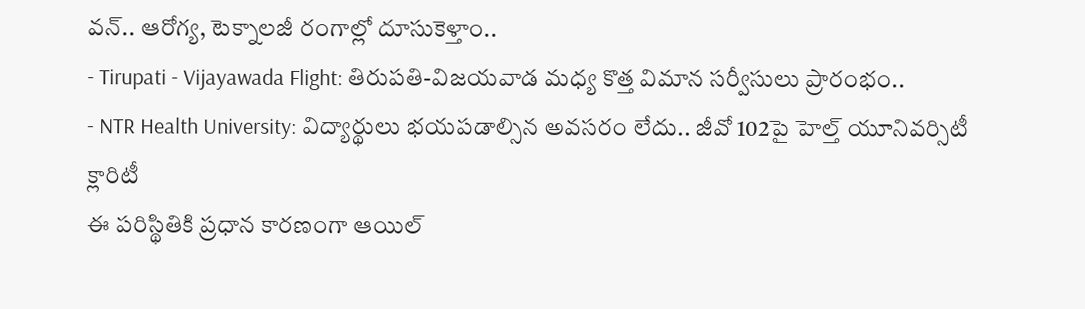వన్.. ఆరోగ్య, టెక్నాలజీ రంగాల్లో దూసుకెళ్తాం..
- Tirupati - Vijayawada Flight: తిరుపతి-విజయవాడ మధ్య కొత్త విమాన సర్వీసులు ప్రారంభం..
- NTR Health University: విద్యార్థులు భయపడాల్సిన అవసరం లేదు.. జీవో 102పై హెల్త్ యూనివర్సిటీ క్లారిటీ
ఈ పరిస్థితికి ప్రధాన కారణంగా ఆయిల్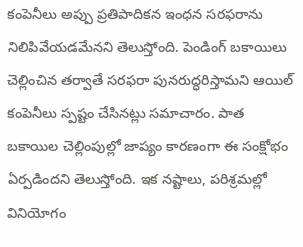కంపెనీలు అప్పు ప్రతిపాదికన ఇంధన సరఫరాను నిలిపివేయడమేనని తెలుస్తోంది. పెండింగ్ బకాయిలు చెల్లించిన తర్వాతే సరఫరా పునరుద్ధరిస్తామని ఆయిల్ కంపెనీలు స్పష్టం చేసినట్లు సమాచారం. పాత బకాయిల చెల్లింపుల్లో జాప్యం కారణంగా ఈ సంక్షోభం ఏర్పడిందని తెలుస్తోంది. ఇక నష్టాలు, పరిశ్రమల్లో వినియోగం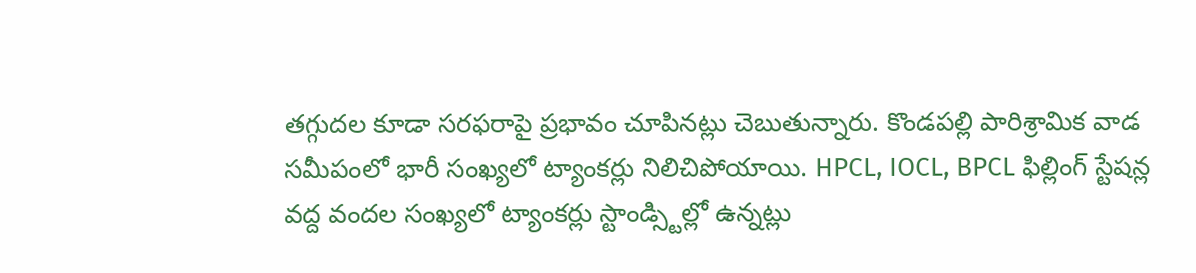తగ్గుదల కూడా సరఫరాపై ప్రభావం చూపినట్లు చెబుతున్నారు. కొండపల్లి పారిశ్రామిక వాడ సమీపంలో భారీ సంఖ్యలో ట్యాంకర్లు నిలిచిపోయాయి. HPCL, IOCL, BPCL ఫిల్లింగ్ స్టేషన్ల వద్ద వందల సంఖ్యలో ట్యాంకర్లు స్టాండ్స్టిల్లో ఉన్నట్లు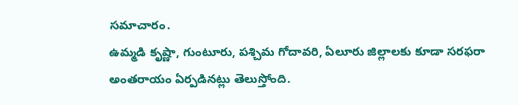సమాచారం.
ఉమ్మడి కృష్ణా, గుంటూరు, పశ్చిమ గోదావరి, ఏలూరు జిల్లాలకు కూడా సరఫరా అంతరాయం ఏర్పడినట్లు తెలుస్తోంది.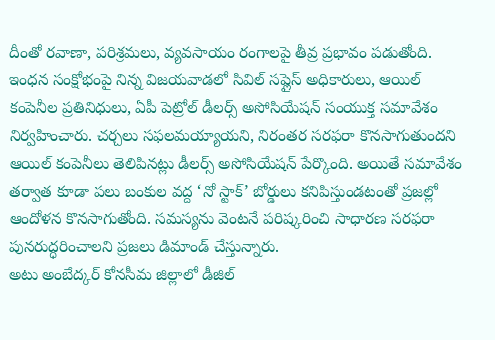దీంతో రవాణా, పరిశ్రమలు, వ్యవసాయం రంగాలపై తీవ్ర ప్రభావం పడుతోంది. ఇంధన సంక్షోభంపై నిన్న విజయవాడలో సివిల్ సప్లైస్ అధికారులు, ఆయిల్ కంపెనీల ప్రతినిధులు, ఏపీ పెట్రోల్ డీలర్స్ అసోసియేషన్ సంయుక్త సమావేశం నిర్వహించారు. చర్చలు సఫలమయ్యాయని, నిరంతర సరఫరా కొనసాగుతుందని ఆయిల్ కంపెనీలు తెలిపినట్లు డీలర్స్ అసోసియేషన్ పేర్కొంది. అయితే సమావేశం తర్వాత కూడా పలు బంకుల వద్ద ‘నో స్టాక్’ బోర్డులు కనిపిస్తుండటంతో ప్రజల్లో ఆందోళన కొనసాగుతోంది. సమస్యను వెంటనే పరిష్కరించి సాధారణ సరఫరా పునరుద్ధరించాలని ప్రజలు డిమాండ్ చేస్తున్నారు.
అటు అంబేద్కర్ కోనసీమ జిల్లాలో డీజిల్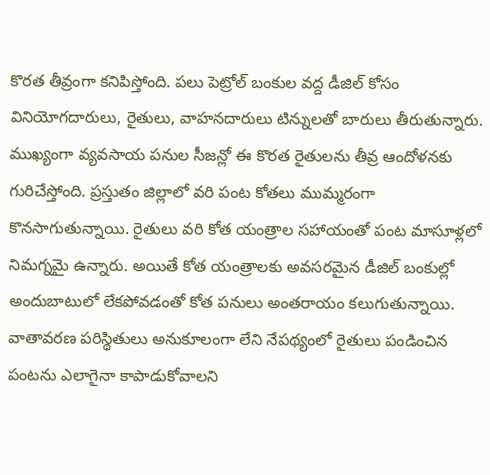కొరత తీవ్రంగా కనిపిస్తోంది. పలు పెట్రోల్ బంకుల వద్ద డీజిల్ కోసం వినియోగదారులు, రైతులు, వాహనదారులు టిన్నులతో బారులు తీరుతున్నారు. ముఖ్యంగా వ్యవసాయ పనుల సీజన్లో ఈ కొరత రైతులను తీవ్ర ఆందోళనకు గురిచేస్తోంది. ప్రస్తుతం జిల్లాలో వరి పంట కోతలు ముమ్మరంగా కొనసాగుతున్నాయి. రైతులు వరి కోత యంత్రాల సహాయంతో పంట మాసూళ్లలో నిమగ్నమై ఉన్నారు. అయితే కోత యంత్రాలకు అవసరమైన డీజిల్ బంకుల్లో అందుబాటులో లేకపోవడంతో కోత పనులు అంతరాయం కలుగుతున్నాయి. వాతావరణ పరిస్థితులు అనుకూలంగా లేని నేపథ్యంలో రైతులు పండించిన పంటను ఎలాగైనా కాపాడుకోవాలని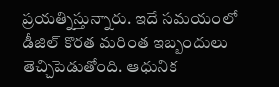ప్రయత్నిస్తున్నారు. ఇదే సమయంలో డీజిల్ కొరత మరింత ఇబ్బందులు తెచ్చిపెడుతోంది. ఆధునిక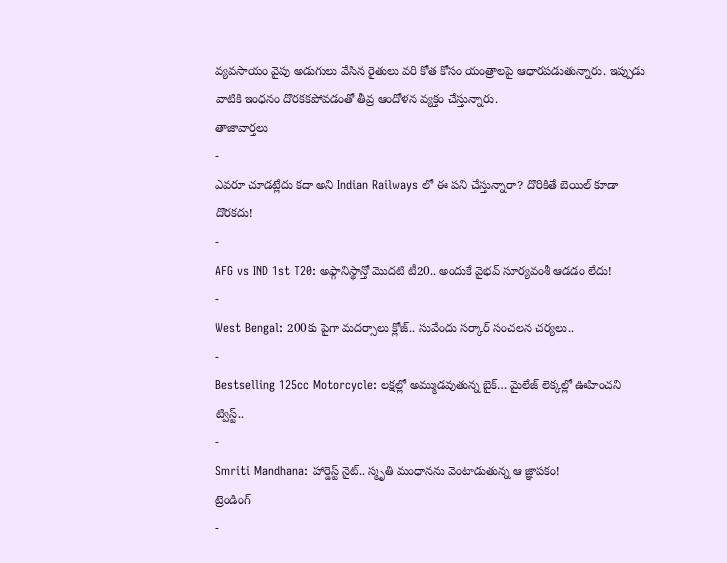వ్యవసాయం వైపు అడుగులు వేసిన రైతులు వరి కోత కోసం యంత్రాలపై ఆధారపడుతున్నారు. ఇప్పుడు వాటికి ఇంధనం దొరకకపోవడంతో తీవ్ర ఆందోళన వ్యక్తం చేస్తున్నారు.
తాజావార్తలు
-
ఎవరూ చూడట్లేదు కదా అని Indian Railways లో ఈ పని చేస్తున్నారా? దొరికితే బెయిల్ కూడా దొరకదు!
-
AFG vs IND 1st T20: అఫ్గానిస్థాన్తో మొదటి టీ20.. అందుకే వైభవ్ సూర్యవంశీ ఆడడం లేదు!
-
West Bengal: 200కు పైగా మదర్సాలు క్లోజ్.. సువేందు సర్కార్ సంచలన చర్యలు..
-
Bestselling 125cc Motorcycle: లక్షల్లో అమ్ముడవుతున్న బైక్… మైలేజ్ లెక్కల్లో ఊహించని ట్విస్ట్..
-
Smriti Mandhana: హార్డెస్ట్ నైట్.. స్మృతి మంధానను వెంటాడుతున్న ఆ జ్ఞాపకం!
ట్రెండింగ్
-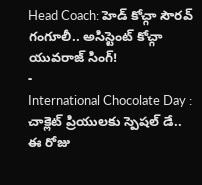Head Coach: హెడ్ కోచ్గా సౌరవ్ గంగూలీ.. అసిస్టెంట్ కోచ్గా యువరాజ్ సింగ్!
-
International Chocolate Day : చాక్లెట్ ప్రియులకు స్పెషల్ డే.. ఈ రోజు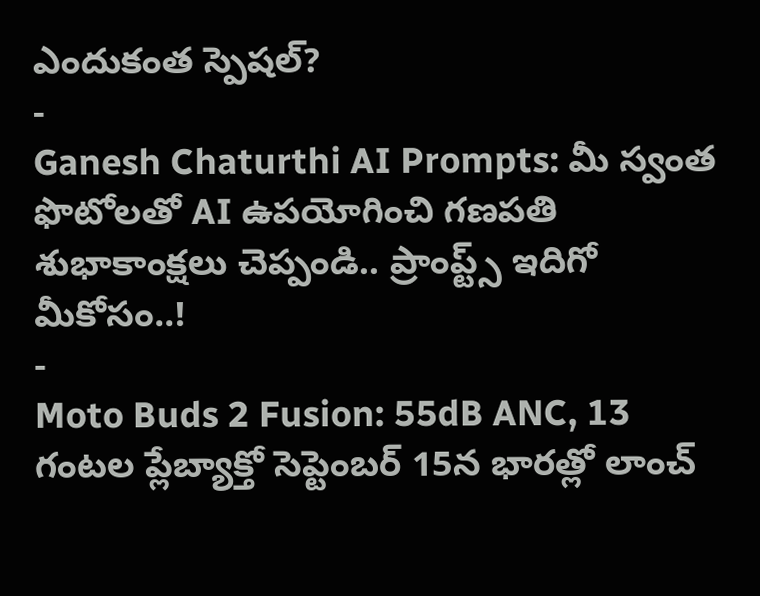ఎందుకంత స్పెషల్?
-
Ganesh Chaturthi AI Prompts: మీ స్వంత ఫొటోలతో AI ఉపయోగించి గణపతి శుభాకాంక్షలు చెప్పండి.. ప్రాంప్ట్స్ ఇదిగో మీకోసం..!
-
Moto Buds 2 Fusion: 55dB ANC, 13 గంటల ప్లేబ్యాక్తో సెప్టెంబర్ 15న భారత్లో లాంచ్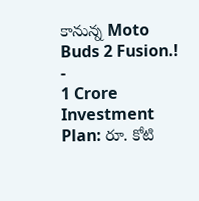కానున్న Moto Buds 2 Fusion.!
-
1 Crore Investment Plan: రూ. కోటి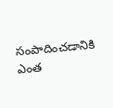సంపాదించడానికి ఎంత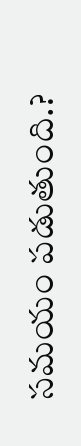సమయం పడుతుంది.?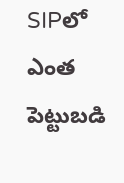SIPలో ఎంత పెట్టుబడి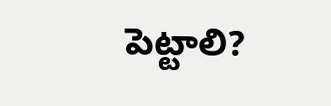పెట్టాలి?